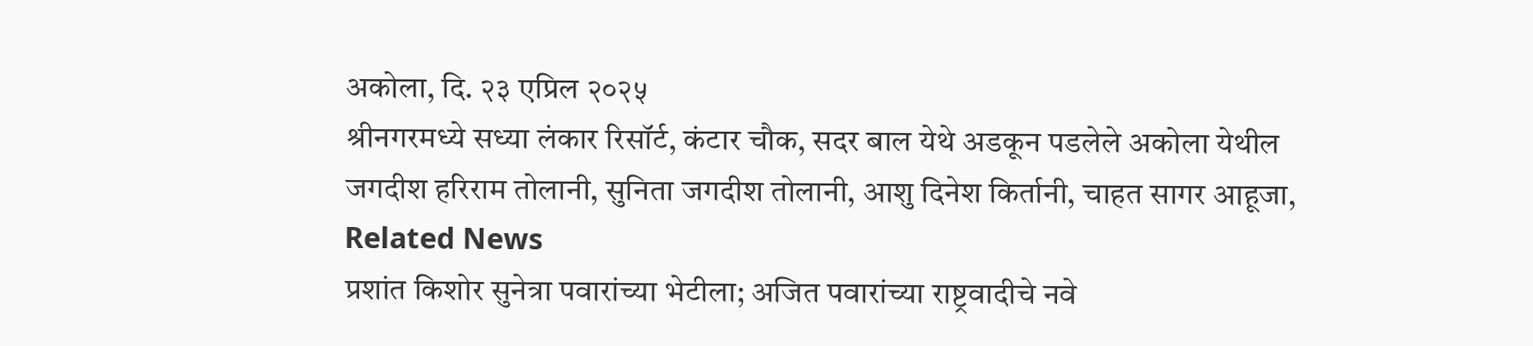अकोला, दि. २३ एप्रिल २०२५
श्रीनगरमध्ये सध्या लंकार रिसॉर्ट, कंटार चौक, सदर बाल येथे अडकून पडलेले अकोला येथील
जगदीश हरिराम तोलानी, सुनिता जगदीश तोलानी, आशु दिनेश किर्तानी, चाहत सागर आहूजा,
Related News
प्रशांत किशोर सुनेत्रा पवारांच्या भेटीला; अजित पवारांच्या राष्ट्रवादीचे नवे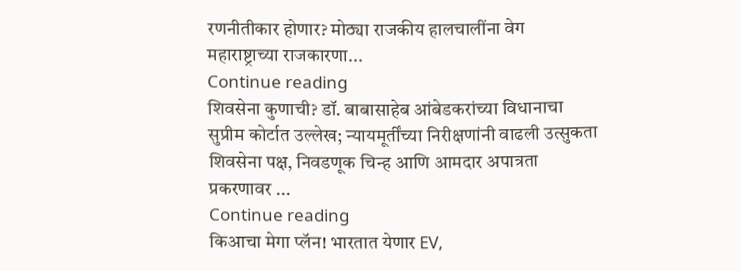रणनीतीकार होणार? मोठ्या राजकीय हालचालींना वेग
महाराष्ट्राच्या राजकारणा...
Continue reading
शिवसेना कुणाची? डॉ. बाबासाहेब आंबेडकरांच्या विधानाचा सुप्रीम कोर्टात उल्लेख; न्यायमूर्तींच्या निरीक्षणांनी वाढली उत्सुकता
शिवसेना पक्ष, निवडणूक चिन्ह आणि आमदार अपात्रता प्रकरणावर ...
Continue reading
किआचा मेगा प्लॅन! भारतात येणार EV,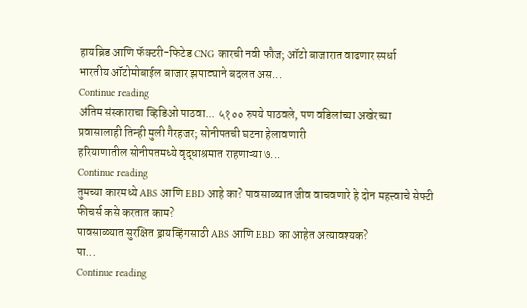हायब्रिड आणि फॅक्टरी-फिटेड CNG कारची नवी फौज; ऑटो बाजारात वाढणार स्पर्धा
भारतीय ऑटोमोबाईल बाजार झपाट्याने बदलत अस...
Continue reading
अंतिम संस्काराचा व्हिडिओ पाठवा... ५१०० रुपये पाठवले, पण वडिलांच्या अखेरच्या प्रवासालाही तिन्ही मुली गैरहजर; सोनीपतची घटना हेलावणारी
हरियाणातील सोनीपतमध्ये वृद्धाश्रमात राहणाऱ्या ७...
Continue reading
तुमच्या कारमध्ये ABS आणि EBD आहे का? पावसाळ्यात जीव वाचवणारे हे दोन महत्त्वाचे सेफ्टी फीचर्स कसे करतात काम?
पावसाळ्यात सुरक्षित ड्रायव्हिंगसाठी ABS आणि EBD का आहेत अत्यावश्यक?
पा...
Continue reading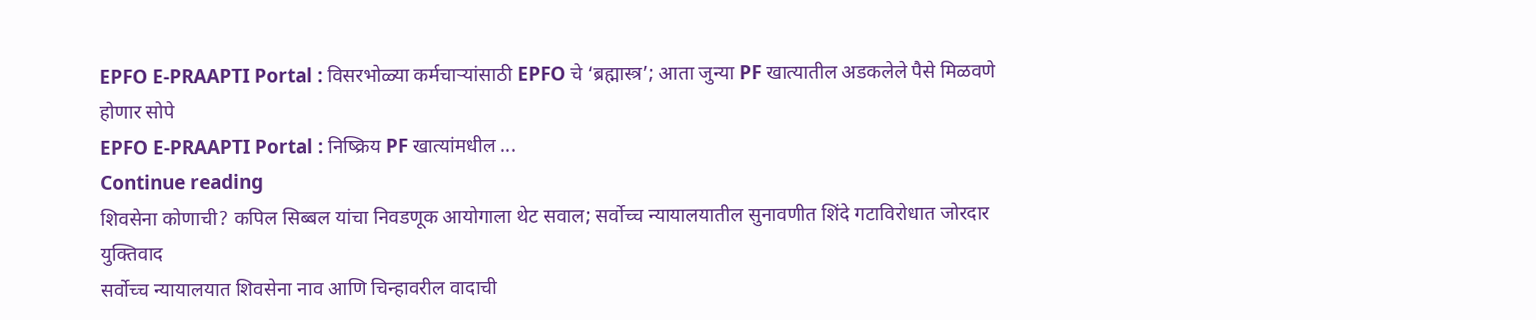EPFO E-PRAAPTI Portal : विसरभोळ्या कर्मचाऱ्यांसाठी EPFO चे ‘ब्रह्मास्त्र’; आता जुन्या PF खात्यातील अडकलेले पैसे मिळवणे होणार सोपे
EPFO E-PRAAPTI Portal : निष्क्रिय PF खात्यांमधील ...
Continue reading
शिवसेना कोणाची? कपिल सिब्बल यांचा निवडणूक आयोगाला थेट सवाल; सर्वोच्च न्यायालयातील सुनावणीत शिंदे गटाविरोधात जोरदार युक्तिवाद
सर्वोच्च न्यायालयात शिवसेना नाव आणि चिन्हावरील वादाची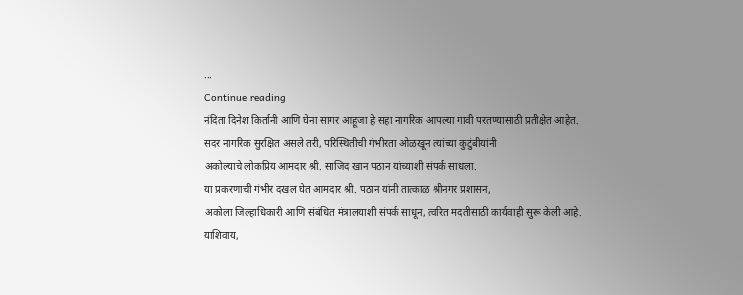...
Continue reading
नंदिता दिनेश किर्तानी आणि घेना सागर आहूजा हे सहा नागरिक आपल्या गावी परतण्यासाठी प्रतीक्षेत आहेत.
सदर नागरिक सुरक्षित असले तरी, परिस्थितीची गंभीरता ओळखून त्यांच्या कुटुंबीयांनी
अकोल्याचे लोकप्रिय आमदार श्री. साजिद खान पठान यांच्याशी संपर्क साधला.
या प्रकरणाची गंभीर दखल घेत आमदार श्री. पठान यांनी तात्काळ श्रीनगर प्रशासन,
अकोला जिल्हाधिकारी आणि संबंधित मंत्रालयाशी संपर्क साधून, त्वरित मदतीसाठी कार्यवाही सुरू केली आहे.
याशिवाय,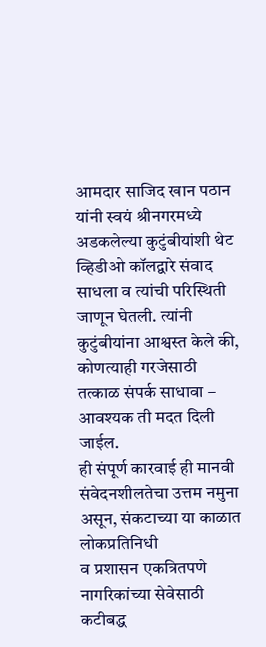आमदार साजिद खान पठान यांनी स्वयं श्रीनगरमध्ये अडकलेल्या कुटुंबीयांशी थेट
व्हिडीओ कॉलद्वारे संवाद साधला व त्यांची परिस्थिती जाणून घेतली. त्यांनी कुटुंबीयांना आश्वस्त केले की,
कोणत्याही गरजेसाठी तत्काळ संपर्क साधावा – आवश्यक ती मदत दिली जाईल.
ही संपूर्ण कारवाई ही मानवी संवेदनशीलतेचा उत्तम नमुना असून, संकटाच्या या काळात लोकप्रतिनिधी
व प्रशासन एकत्रितपणे नागरिकांच्या सेवेसाठी कटीबद्ध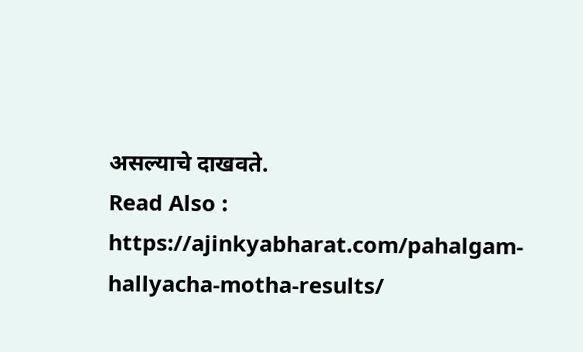असल्याचे दाखवते.
Read Also : https://ajinkyabharat.com/pahalgam-hallyacha-motha-results/